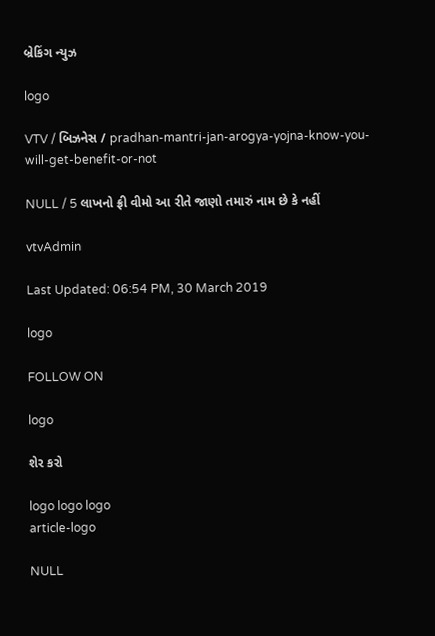બ્રેકિંગ ન્યુઝ

logo

VTV / બિઝનેસ / pradhan-mantri-jan-arogya-yojna-know-you-will-get-benefit-or-not

NULL / 5 લાખનો ફ્રી વીમો આ રીતે જાણો તમારું નામ છે કે નહીં

vtvAdmin

Last Updated: 06:54 PM, 30 March 2019

logo

FOLLOW ON

logo

શેર કરો

logo logo logo
article-logo

NULL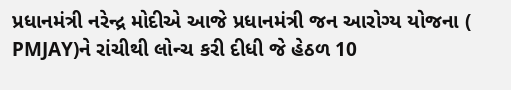પ્રધાનમંત્રી નરેન્દ્ર મોદીએ આજે પ્રધાનમંત્રી જન આરોગ્ય યોજના ( PMJAY)ને રાંચીથી લોન્ચ કરી દીધી જે હેઠળ 10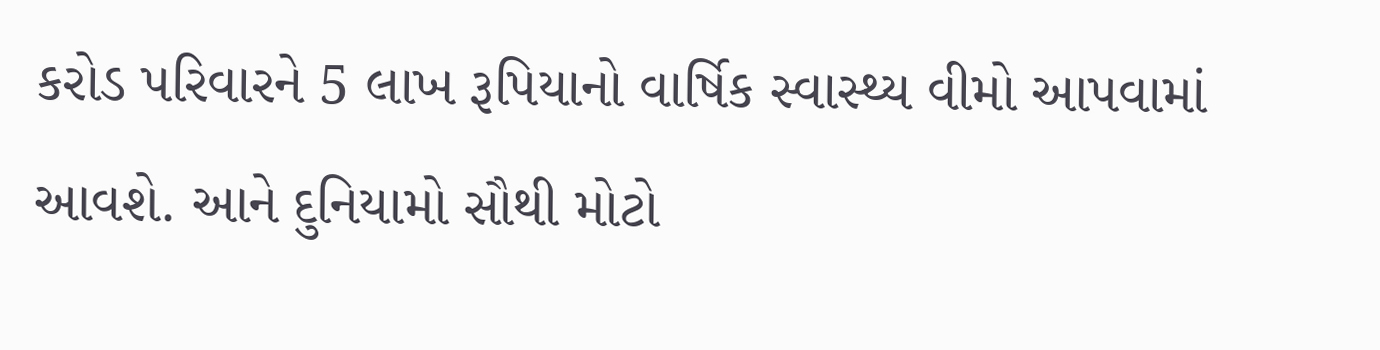કરોડ પરિવારને 5 લાખ રૂપિયાનો વાર્ષિક સ્વાસ્થ્ય વીમો આપવામાં આવશે. આને દુનિયામો સૌથી મોટો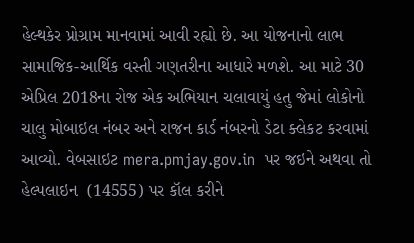હેલ્થકેર પ્રોગ્રામ માનવામાં આવી રહ્યો છે. આ યોજનાનો લાભ સામાજિક-આર્થિક વસ્તી ગણતરીના આધારે મળશે. આ માટે 30 એપ્રિલ 2018ના રોજ એક અભિયાન ચલાવાયું હતુ જેમાં લોકોનો ચાલુ મોબાઇલ નંબર અને રાજન કાર્ડ નંબરનો ડેટા ક્લેકટ કરવામાં આવ્યો. વેબસાઇટ mera.pmjay.gov.in  પર જઇને અથવા તો હેલ્પલાઇન  (14555) પર કૉલ કરીને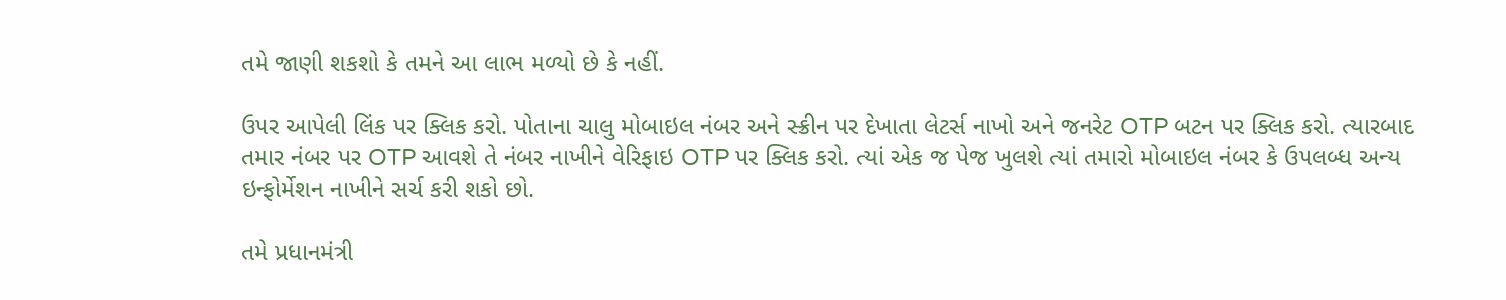તમે જાણી શકશો કે તમને આ લાભ મળ્યો છે કે નહીં.

ઉપર આપેલી લિંક પર ક્લિક કરો. પોતાના ચાલુ મોબાઇલ નંબર અને સ્ક્રીન પર દેખાતા લેટર્સ નાખો અને જનરેટ OTP બટન પર ક્લિક કરો. ત્યારબાદ તમાર નંબર પર OTP આવશે તે નંબર નાખીને વેરિફાઇ OTP પર ક્લિક કરો. ત્યાં એક જ પેજ ખુલશે ત્યાં તમારો મોબાઇલ નંબર કે ઉપલબ્ધ અન્ય ઇન્ફોર્મેશન નાખીને સર્ચ કરી શકો છો.

તમે પ્રધાનમંત્રી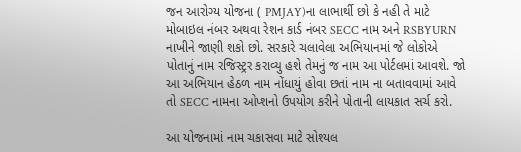જન આરોગ્ય યોજના ( PMJAY)ના લાભાર્થી છો કે નહી તે માટે મોબાઇલ નંબર અથવા રેશન કાર્ડ નંબર SECC નામ અને RSBYURN નાખીને જાણી શકો છો. સરકારે ચલાવેલા અભિયાનમાં જે લોકોએ પોતાનું નામ રજિસ્ટ્રર કરાવ્યુ હશે તેમનું જ નામ આ પોર્ટલમાં આવશે. જો આ અભિયાન હેઠળ નામ નોંધાયું હોવા છતાં નામ ના બતાવવામાં આવે તો SECC નામના ઓપ્શનો ઉપયોગ કરીને પોતાની લાયકાત સર્ચ કરો.

આ યોજનામાં નામ ચકાસવા માટે સોશ્યલ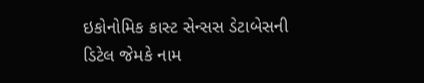ઇકોનોમિક કાસ્ટ સેન્સસ ડેટાબેસની ડિટેલ જેમકે નામ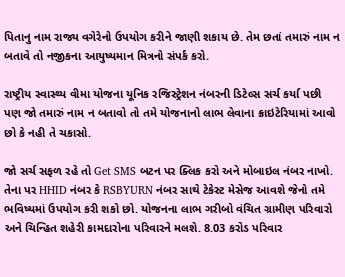પિતાનુ નામ રાજ્ય વગેરેનો ઉપયોગ કરીને જાણી શકાય છે. તેમ છતાં તમારું નામ ન બતાવે તો નજીકના આયુષ્યમાન મિત્રનો સંપર્ક કરો.

રાષ્ટ્રીય સ્વાસ્થ્ય વીમા યોજના યૂનિક રજિસ્ટ્રેશન નંબરની ડિટેલ્સ સર્ચ કર્યા પછી પણ જો તમારું નામ ન બતાવો તો તમે યોજનાનો લાભ લેવાના ક્રાઇટેરિયામાં આવો છો કે નહી તે ચકાસો.

જો સર્ચ સફળ રહે તો Get SMS બટન પર ક્લિક કરો અને મોબાઇલ નંબર નાખો. તેના પર HHID નંબર કે RSBYURN નંબર સાથે ટેકેસ્ટ મેસેજ આવશે જેનો તમે ભવિષ્યમાં ઉપયોગ કરી શકો છો. યોજનના લાભ ગરીબો વંચિત ગ્રામીણ પરિવારો અને ચિન્હિત શહેરી કામદારોના પરિવારને મલશે. 8.03 કરોડ પરિવાર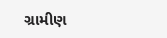ગ્રામીણ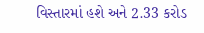વિસ્તારમાં હશે અને 2.33 કરોડ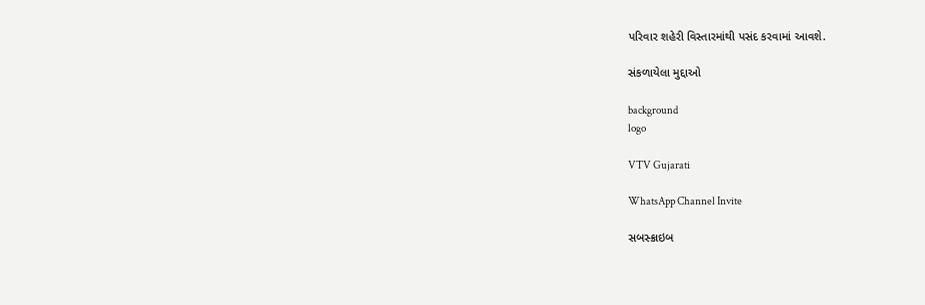પરિવાર શહેરી વિસ્તારમાંથી પસંદ કરવામાં આવશે.

સંકળાયેલા મુદ્દાઓ

background
logo

VTV Gujarati

WhatsApp Channel Invite

સબસ્ક્રાઇબ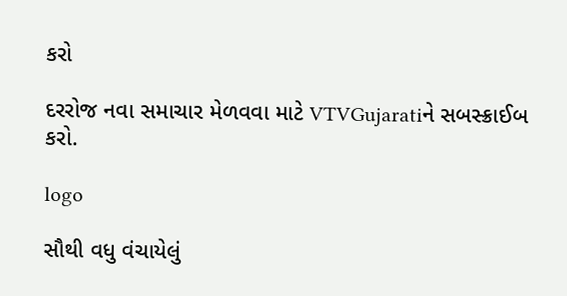કરો

દરરોજ નવા સમાચાર મેળવવા માટે VTVGujaratiને સબસ્ક્રાઈબ કરો.

logo

સૌથી વધુ વંચાયેલું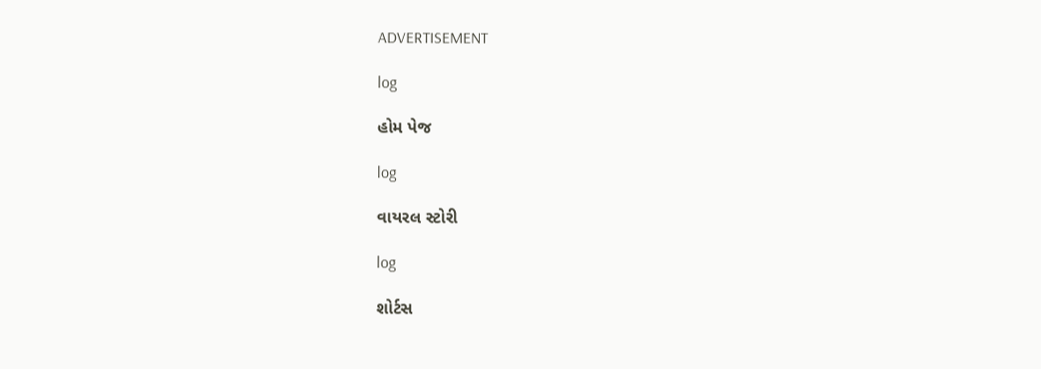ADVERTISEMENT

log

હોમ પેજ

log

વાયરલ સ્ટોરી

log

શોર્ટસ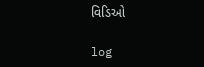વિડિઓ

log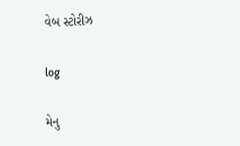વેબ સ્ટોરીઝ

log

મેનુ